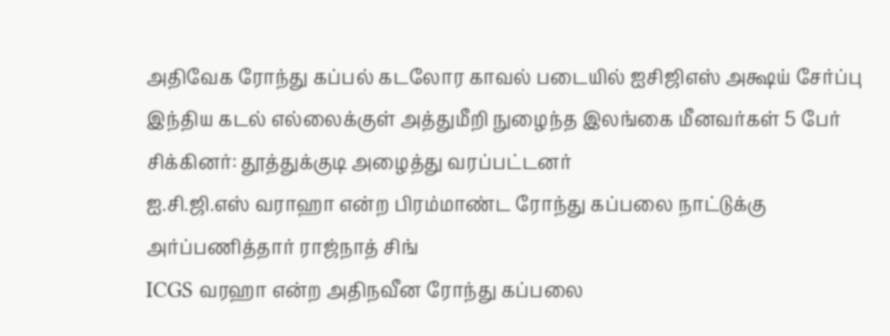அதிவேக ரோந்து கப்பல் கடலோர காவல் படையில் ஐசிஜிஎஸ் அக்ஷய் சேர்ப்பு
இந்திய கடல் எல்லைக்குள் அத்துமீறி நுழைந்த இலங்கை மீனவர்கள் 5 பேர் சிக்கினர்: தூத்துக்குடி அழைத்து வரப்பட்டனர்
ஐ.சி.ஜி.எஸ் வராஹா என்ற பிரம்மாண்ட ரோந்து கப்பலை நாட்டுக்கு அர்ப்பணித்தார் ராஜ்நாத் சிங்
ICGS வரஹா என்ற அதிநவீன ரோந்து கப்பலை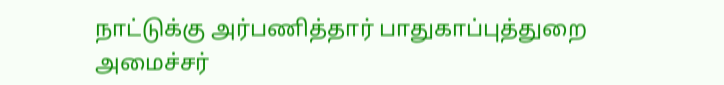நாட்டுக்கு அர்பணித்தார் பாதுகாப்புத்துறை அமைச்சர்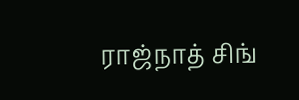ராஜ்நாத் சிங்